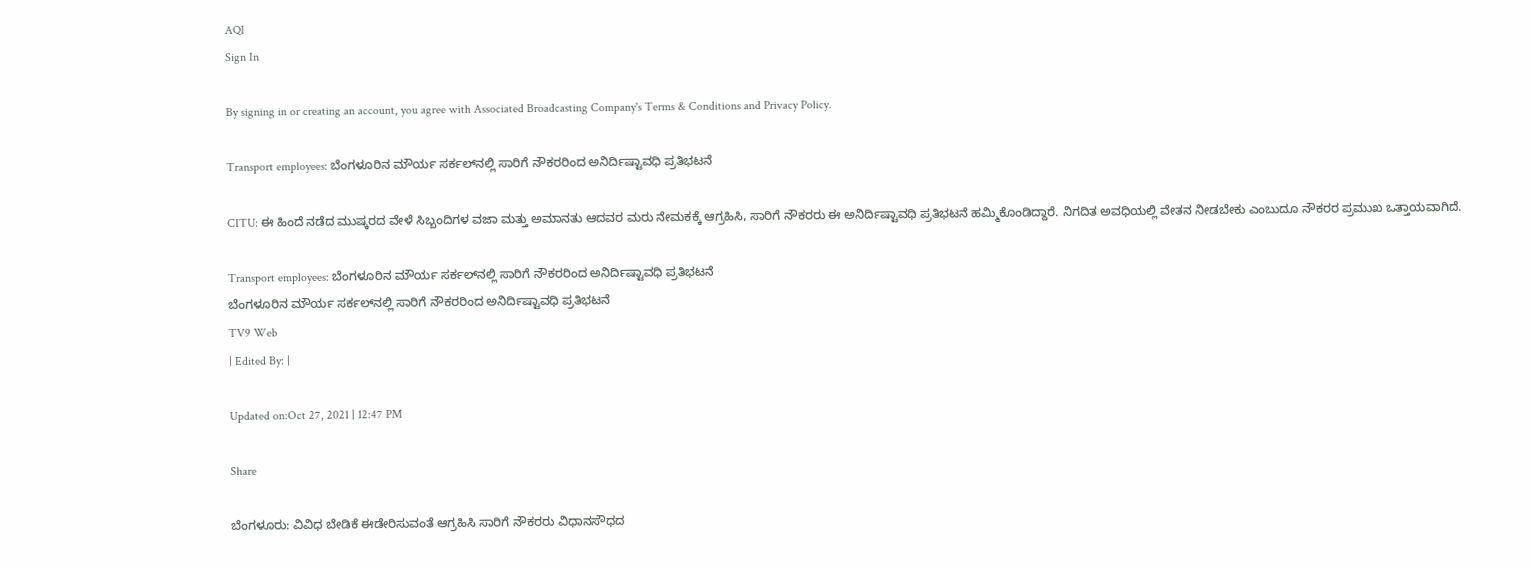AQI
Sign In

By signing in or creating an account, you agree with Associated Broadcasting Company's Terms & Conditions and Privacy Policy.

Transport employees: ಬೆಂಗಳೂರಿನ ಮೌರ್ಯ ಸರ್ಕಲ್‌ನಲ್ಲಿ ಸಾರಿಗೆ ನೌಕರರಿಂದ ಅನಿರ್ದಿಷ್ಟಾವಧಿ ಪ್ರತಿಭಟನೆ

CITU: ಈ ಹಿಂದೆ ನಡೆದ ಮುಷ್ಕರದ ವೇಳೆ ಸಿಬ್ಬಂದಿಗಳ ವಜಾ ಮತ್ತು ಅಮಾನತು ಆದವರ ಮರು ನೇಮಕಕ್ಕೆ ಆಗ್ರಹಿಸಿ, ಸಾರಿಗೆ ನೌಕರರು ಈ ಅನಿರ್ದಿಷ್ಟಾವಧಿ ಪ್ರತಿಭಟನೆ ಹಮ್ಮಿಕೊಂಡಿದ್ದಾರೆ. ನಿಗದಿತ ಅವಧಿಯಲ್ಲಿ ವೇತನ ನೀಡಬೇಕು ಎಂಬುದೂ ನೌಕರರ ಪ್ರಮುಖ ಒತ್ತಾಯವಾಗಿದೆ.

Transport employees: ಬೆಂಗಳೂರಿನ ಮೌರ್ಯ ಸರ್ಕಲ್‌ನಲ್ಲಿ ಸಾರಿಗೆ ನೌಕರರಿಂದ ಅನಿರ್ದಿಷ್ಟಾವಧಿ ಪ್ರತಿಭಟನೆ
ಬೆಂಗಳೂರಿನ ಮೌರ್ಯ ಸರ್ಕಲ್‌ನಲ್ಲಿ ಸಾರಿಗೆ ನೌಕರರಿಂದ ಅನಿರ್ದಿಷ್ಟಾವಧಿ ಪ್ರತಿಭಟನೆ
TV9 Web
| Edited By: |

Updated on:Oct 27, 2021 | 12:47 PM

Share

ಬೆಂಗಳೂರು: ವಿವಿಧ ಬೇಡಿಕೆ ಈಡೇರಿಸುವಂತೆ ಆಗ್ರಹಿಸಿ ಸಾರಿಗೆ ನೌಕರರು ವಿಧಾನಸೌಧದ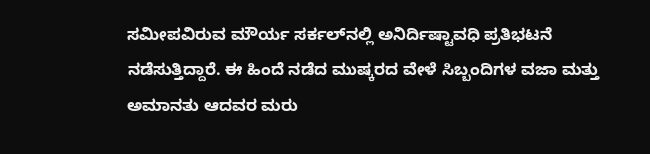ಸಮೀಪವಿರುವ ಮೌರ್ಯ ಸರ್ಕಲ್‌ನಲ್ಲಿ ಅನಿರ್ದಿಷ್ಟಾವಧಿ ಪ್ರತಿಭಟನೆ ನಡೆಸುತ್ತಿದ್ದಾರೆ. ಈ ಹಿಂದೆ ನಡೆದ ಮುಷ್ಕರದ ವೇಳೆ ಸಿಬ್ಬಂದಿಗಳ ವಜಾ ಮತ್ತು ಅಮಾನತು ಆದವರ ಮರು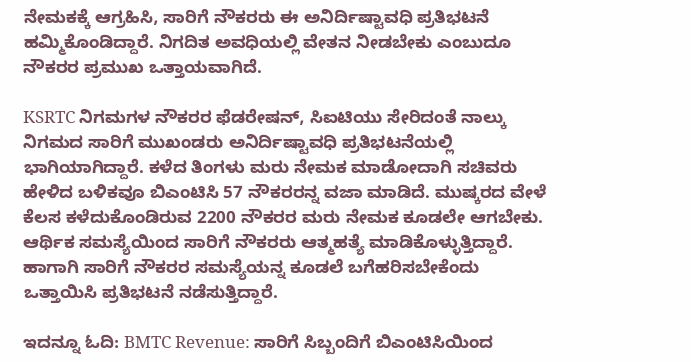ನೇಮಕಕ್ಕೆ ಆಗ್ರಹಿಸಿ, ಸಾರಿಗೆ ನೌಕರರು ಈ ಅನಿರ್ದಿಷ್ಟಾವಧಿ ಪ್ರತಿಭಟನೆ ಹಮ್ಮಿಕೊಂಡಿದ್ದಾರೆ. ನಿಗದಿತ ಅವಧಿಯಲ್ಲಿ ವೇತನ ನೀಡಬೇಕು ಎಂಬುದೂ ನೌಕರರ ಪ್ರಮುಖ ಒತ್ತಾಯವಾಗಿದೆ.

KSRTC ನಿಗಮಗಳ ನೌಕರರ ಫೆಡರೇಷನ್‌, ಸಿಐಟಿಯು ಸೇರಿದಂತೆ ನಾಲ್ಕು ನಿಗಮದ ಸಾರಿಗೆ ಮುಖಂಡರು ಅನಿರ್ದಿಷ್ಟಾವಧಿ ಪ್ರತಿಭಟನೆಯಲ್ಲಿ ಭಾಗಿಯಾಗಿದ್ದಾರೆ. ಕಳೆದ ತಿಂಗಳು ಮರು ನೇಮಕ ಮಾಡೋದಾಗಿ ಸಚಿವರು ಹೇಳಿದ ಬಳಿಕವೂ ಬಿಎಂಟಿಸಿ 57 ನೌಕರರನ್ನ ವಜಾ ಮಾಡಿದೆ. ಮುಷ್ಕರದ ವೇಳೆ ಕೆಲಸ ಕಳೆದುಕೊಂಡಿರುವ 2200 ನೌಕರರ ಮರು ನೇಮ‌ಕ ಕೂಡಲೇ ಆಗಬೇಕು. ಆರ್ಥಿಕ ಸಮಸ್ಯೆಯಿಂದ ಸಾರಿಗೆ ನೌಕರರು ಆತ್ಮಹತ್ಯೆ ಮಾಡಿಕೊಳ್ಳುತ್ತಿದ್ದಾರೆ. ಹಾಗಾಗಿ ಸಾರಿಗೆ ನೌಕರರ ಸಮಸ್ಯೆಯನ್ನ ಕೂಡಲೆ ಬಗೆಹರಿಸಬೇಕೆಂದು ಒತ್ತಾಯಿಸಿ ಪ್ರತಿಭಟನೆ ನಡೆಸುತ್ತಿದ್ದಾರೆ.

ಇದನ್ನೂ ಓದಿ: BMTC Revenue: ಸಾರಿಗೆ ಸಿಬ್ಬಂದಿಗೆ ಬಿಎಂಟಿಸಿಯಿಂದ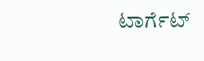ಟಾರ್ಗೆಟ್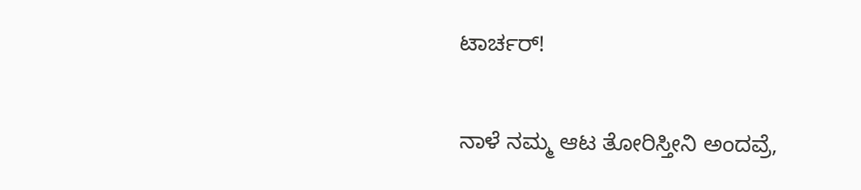ಟಾರ್ಚರ್!

ನಾಳೆ ನಮ್ಮ ಆಟ ತೋರಿಸ್ತೀನಿ ಅಂದವ್ರೆ,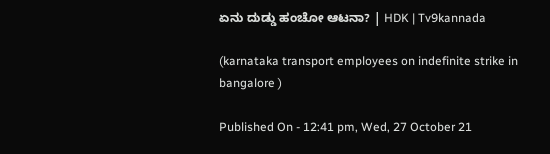ಏನು ದುಡ್ಡು ಹಂಚೋ ಆಟನಾ? | HDK | Tv9kannada

(karnataka transport employees on indefinite strike in bangalore )

Published On - 12:41 pm, Wed, 27 October 21